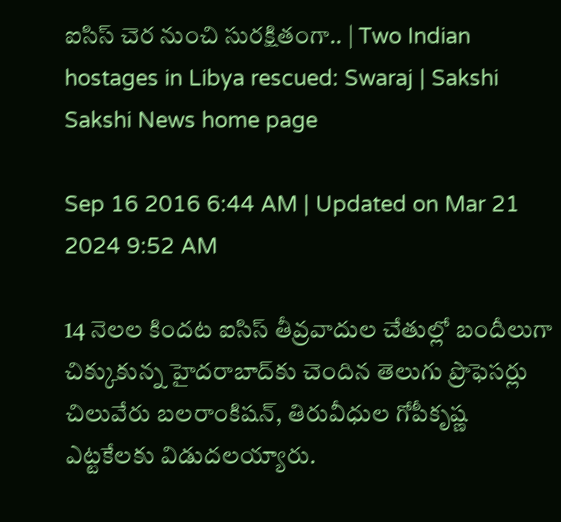ఐసిస్ చెర నుంచి సురక్షితంగా.. | Two Indian hostages in Libya rescued: Swaraj | Sakshi
Sakshi News home page

Sep 16 2016 6:44 AM | Updated on Mar 21 2024 9:52 AM

14 నెలల కిందట ఐసిస్ తీవ్రవాదుల చేతుల్లో బందీలుగా చిక్కుకున్న హైదరాబాద్‌కు చెందిన తెలుగు ప్రొఫెసర్లు చిలువేరు బలరాంకిషన్, తిరువీధుల గోపీకృష్ణ ఎట్టకేలకు విడుదలయ్యారు.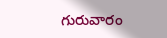గురువారం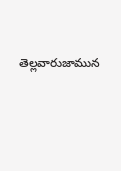తెల్లవారుజామున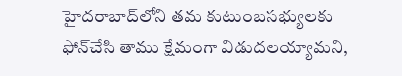హైదరాబాద్‌లోని తమ కుటుంబసభ్యులకు ఫోన్‌చేసి తాము క్షేమంగా విడుదలయ్యామని,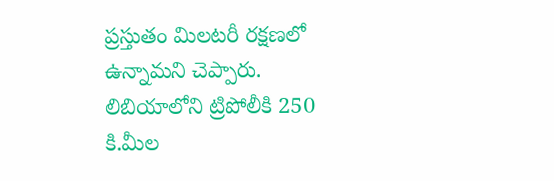ప్రస్తుతం మిలటరీ రక్షణలో ఉన్నామని చెప్పారు. లిబియాలోని ట్రిపోలీకి 250 కి.మీల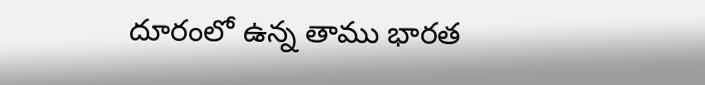దూరంలో ఉన్న తాము భారత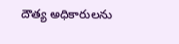దౌత్య అధికారులను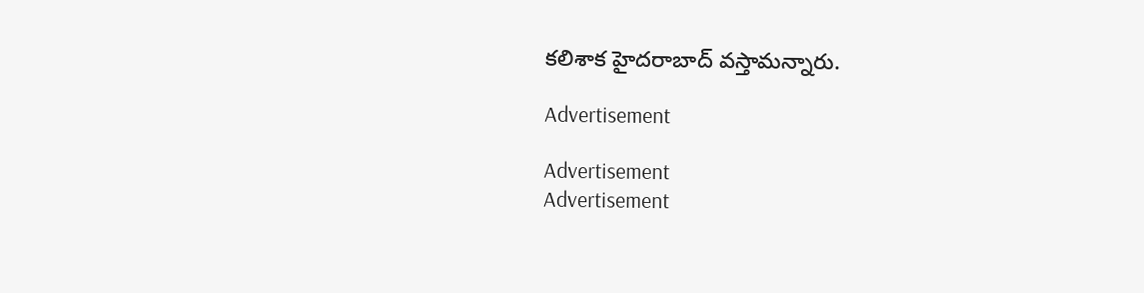కలిశాక హైదరాబాద్ వస్తామన్నారు.

Advertisement

Advertisement
Advertisement